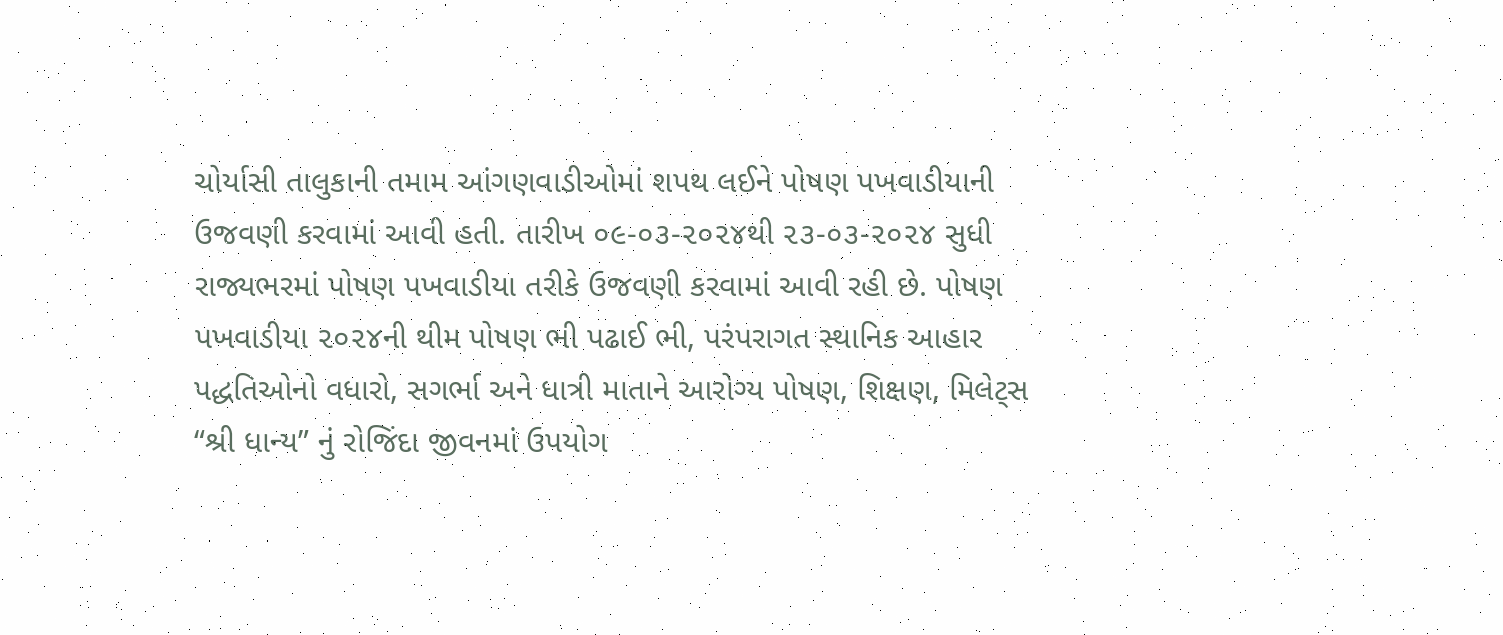ચોર્યાસી તાલુકાની તમામ આંગણવાડીઓમાં શપથ લઈને પોષણ પખવાડીયાની ઉજવણી કરવામાં આવી હતી. તારીખ ૦૯-૦૩-૨૦૨૪થી ૨૩-૦૩-૨૦૨૪ સુધી રાજ્યભરમાં પોષણ પખવાડીયા તરીકે ઉજવણી કરવામાં આવી રહી છે. પોષણ પખવાડીયા ૨૦૨૪ની થીમ પોષણ ભી પઢાઈ ભી, પરંપરાગત સ્થાનિક આહાર પદ્ધતિઓનો વધારો, સગર્ભા અને ધાત્રી માતાને આરોગ્ય પોષણ, શિક્ષણ, મિલેટ્સ “શ્રી ધાન્ય” નું રોજિંદા જીવનમાં ઉપયોગ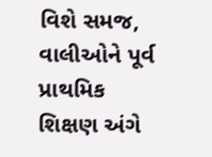વિશે સમજ, વાલીઓને પૂર્વ પ્રાથમિક શિક્ષણ અંગે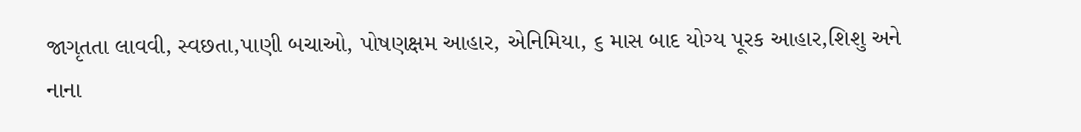જાગૃતતા લાવવી, સ્વછતા,પાણી બચાઓ, પોષણક્ષમ આહાર, એનિમિયા, ૬ માસ બાદ યોગ્ય પૂરક આહાર,શિશુ અને નાના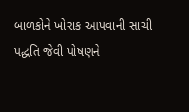બાળકોને ખોરાક આપવાની સાચી પદ્ધતિ જેવી પોષણને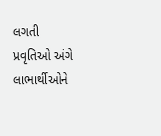લગતી પ્રવૃતિઓ અંગે લાભાર્થીઓને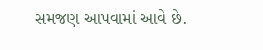સમજણ આપવામાં આવે છે.